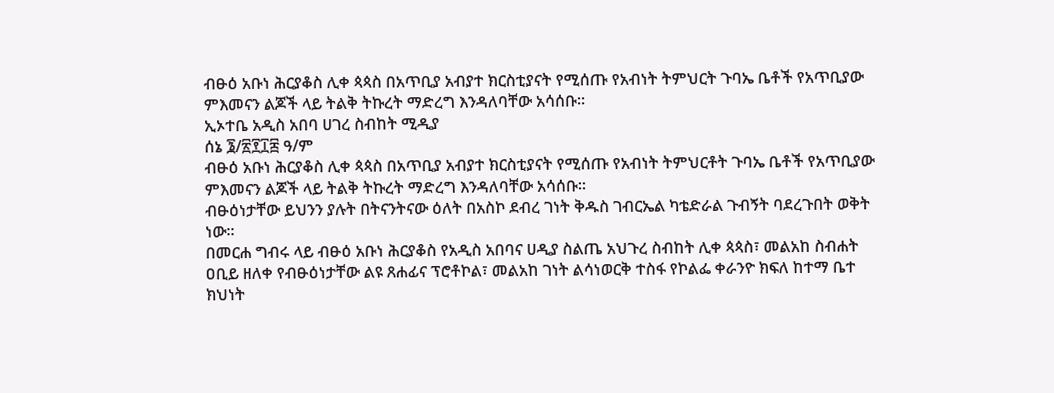ብፁዕ አቡነ ሕርያቆስ ሊቀ ጳጳስ በአጥቢያ አብያተ ክርስቲያናት የሚሰጡ የአብነት ትምህርት ጉባኤ ቤቶች የአጥቢያው ምእመናን ልጆች ላይ ትልቅ ትኩረት ማድረግ እንዳለባቸው አሳሰቡ።
ኢኦተቤ አዲስ አበባ ሀገረ ስብከት ሚዲያ
ሰኔ ፮/፳፻፲፰ ዓ/ም
ብፁዕ አቡነ ሕርያቆስ ሊቀ ጳጳስ በአጥቢያ አብያተ ክርስቲያናት የሚሰጡ የአብነት ትምህርቶት ጉባኤ ቤቶች የአጥቢያው ምእመናን ልጆች ላይ ትልቅ ትኩረት ማድረግ እንዳለባቸው አሳሰቡ።
ብፁዕነታቸው ይህንን ያሉት በትናንትናው ዕለት በአስኮ ደብረ ገነት ቅዱስ ገብርኤል ካቴድራል ጉብኝት ባደረጉበት ወቅት ነው።
በመርሐ ግብሩ ላይ ብፁዕ አቡነ ሕርያቆስ የአዲስ አበባና ሀዲያ ስልጤ አህጉረ ስብከት ሊቀ ጳጳስ፣ መልአከ ስብሐት ዐቢይ ዘለቀ የብፁዕነታቸው ልዩ ጸሐፊና ፕሮቶኮል፣ መልአከ ገነት ልሳነወርቅ ተስፋ የኮልፌ ቀራንዮ ክፍለ ከተማ ቤተ ክህነት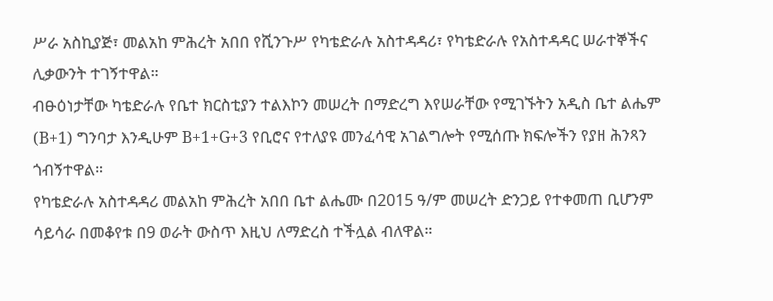ሥራ አስኪያጅ፣ መልአከ ምሕረት አበበ የሺንጉሥ የካቴድራሉ አስተዳዳሪ፣ የካቴድራሉ የአስተዳዳር ሠራተኞችና ሊቃውንት ተገኝተዋል።
ብፁዕነታቸው ካቴድራሉ የቤተ ክርስቲያን ተልእኮን መሠረት በማድረግ እየሠራቸው የሚገኙትን አዲስ ቤተ ልሔም (B+1) ግንባታ እንዲሁም B+1+G+3 የቢሮና የተለያዩ መንፈሳዊ አገልግሎት የሚሰጡ ክፍሎችን የያዘ ሕንጻን ጎብኝተዋል።
የካቴድራሉ አስተዳዳሪ መልአከ ምሕረት አበበ ቤተ ልሔሙ በ2015 ዓ/ም መሠረት ድንጋይ የተቀመጠ ቢሆንም ሳይሳራ በመቆየቱ በ9 ወራት ውስጥ እዚህ ለማድረስ ተችሏል ብለዋል።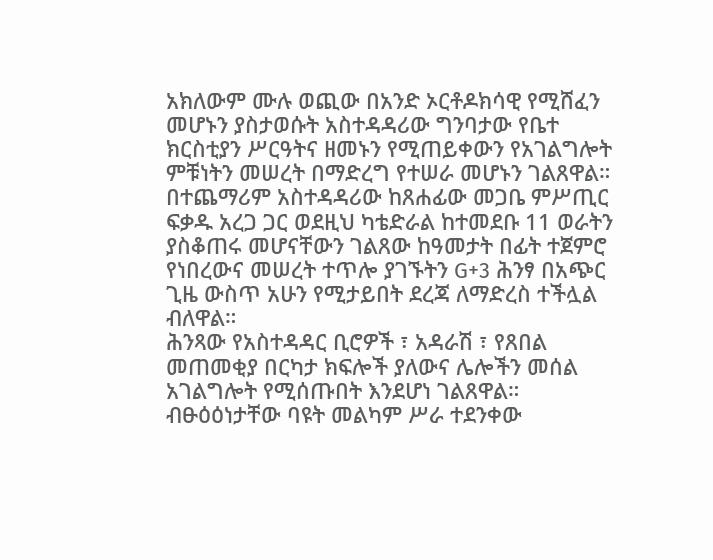አክለውም ሙሉ ወጪው በአንድ ኦርቶዶክሳዊ የሚሸፈን መሆኑን ያስታወሱት አስተዳዳሪው ግንባታው የቤተ ክርስቲያን ሥርዓትና ዘመኑን የሚጠይቀውን የአገልግሎት ምቹነትን መሠረት በማድረግ የተሠራ መሆኑን ገልጸዋል።
በተጨማሪም አስተዳዳሪው ከጸሐፊው መጋቤ ምሥጢር ፍቃዱ አረጋ ጋር ወደዚህ ካቴድራል ከተመደቡ 11 ወራትን ያስቆጠሩ መሆናቸውን ገልጸው ከዓመታት በፊት ተጀምሮ የነበረውና መሠረት ተጥሎ ያገኙትን G+3 ሕንፃ በአጭር ጊዜ ውስጥ አሁን የሚታይበት ደረጃ ለማድረስ ተችሏል ብለዋል።
ሕንጻው የአስተዳዳር ቢሮዎች ፣ አዳራሽ ፣ የጸበል መጠመቂያ በርካታ ክፍሎች ያለውና ሌሎችን መሰል አገልግሎት የሚሰጡበት እንደሆነ ገልጸዋል።
ብፁዕዕነታቸው ባዩት መልካም ሥራ ተደንቀው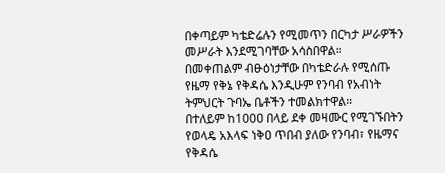በቀጣይም ካቴድሬሉን የሚመጥን በርካታ ሥራዎችን መሥራት እንደሚገባቸው አሳስበዋል።
በመቀጠልም ብፁዕነታቸው በካቴድራሉ የሚሰጡ የዜማ የቅኔ የቅዳሴ እንዲሁም የንባብ የአብነት ትምህርት ጉባኤ ቤቶችን ተመልክተዋል።
በተለይም ከ100ዐ በላይ ደቀ መዛሙር የሚገኙበትን የወላዴ አእላፍ ነቅዐ ጥበብ ያለው የንባብ፣ የዜማና የቅዳሴ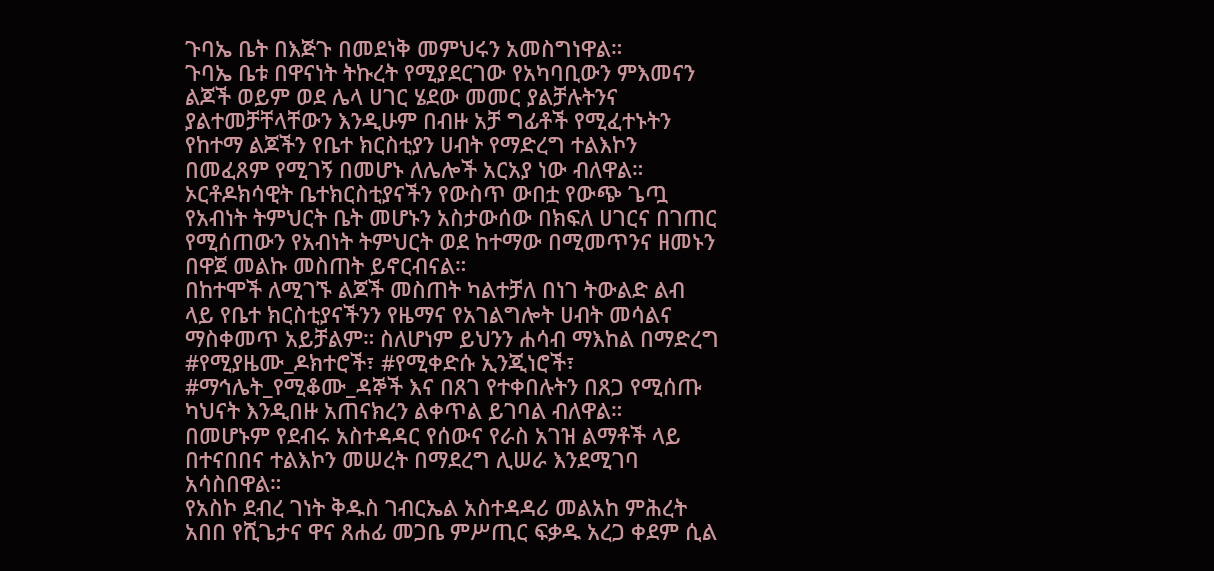ጉባኤ ቤት በእጅጉ በመደነቅ መምህሩን አመስግነዋል።
ጉባኤ ቤቱ በዋናነት ትኩረት የሚያደርገው የአካባቢውን ምእመናን ልጆች ወይም ወደ ሌላ ሀገር ሄደው መመር ያልቻሉትንና ያልተመቻቸላቸውን እንዲሁም በብዙ አቻ ግፊቶች የሚፈተኑትን የከተማ ልጆችን የቤተ ክርስቲያን ሀብት የማድረግ ተልእኮን በመፈጸም የሚገኝ በመሆኑ ለሌሎች አርአያ ነው ብለዋል።
ኦርቶዶክሳዊት ቤተክርስቲያናችን የውስጥ ውበቷ የውጭ ጌጧ የአብነት ትምህርት ቤት መሆኑን አስታውሰው በክፍለ ሀገርና በገጠር የሚሰጠውን የአብነት ትምህርት ወደ ከተማው በሚመጥንና ዘመኑን በዋጀ መልኩ መስጠት ይኖርብናል።
በከተሞች ለሚገኙ ልጆች መስጠት ካልተቻለ በነገ ትውልድ ልብ ላይ የቤተ ክርስቲያናችንን የዜማና የአገልግሎት ሀብት መሳልና ማስቀመጥ አይቻልም። ስለሆነም ይህንን ሐሳብ ማእከል በማድረግ #የሚያዜሙ_ዶክተሮች፣ #የሚቀድሱ ኢንጂነሮች፣ #ማኅሌት_የሚቆሙ_ዳኞች እና በጸገ የተቀበሉትን በጸጋ የሚሰጡ ካህናት እንዲበዙ አጠናክረን ልቀጥል ይገባል ብለዋል።
በመሆኑም የደብሩ አስተዳዳር የሰውና የራስ አገዝ ልማቶች ላይ በተናበበና ተልእኮን መሠረት በማደረግ ሊሠራ እንደሚገባ አሳስበዋል።
የአስኮ ደብረ ገነት ቅዱስ ገብርኤል አስተዳዳሪ መልአከ ምሕረት አበበ የሺጌታና ዋና ጸሐፊ መጋቤ ምሥጢር ፍቃዱ አረጋ ቀደም ሲል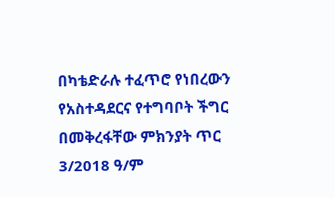በካቴድራሉ ተፈጥሮ የነበረውን የአስተዳደርና የተግባቦት ችግር በመቅረፋቸው ምክንያት ጥር 3/2018 ዓ/ም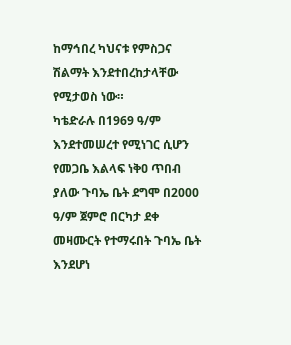ከማኅበረ ካህናቱ የምስጋና ሽልማት እንደተበረከታላቸው የሚታወስ ነው።
ካቴድራሉ በ1969 ዓ/ም እንደተመሠረተ የሚነገር ሲሆን የመጋቤ እልላፍ ነቅዐ ጥበብ ያለው ጉባኤ ቤት ደግሞ በ2000 ዓ/ም ጀምሮ በርካታ ደቀ መዛሙርት የተማሩበት ጉባኤ ቤት እንደሆነ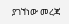ያገኘነው መረጃ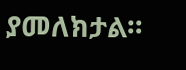ያመለክታል።